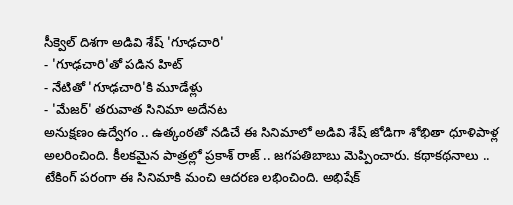సీక్వెల్ దిశగా అడివి శేష్ 'గూఢచారి'
- 'గూఢచారి'తో పడిన హిట్
- నేటితో 'గూఢచారి'కి మూడేళ్లు
- 'మేజర్' తరువాత సినిమా అదేనట
అనుక్షణం ఉద్వేగం .. ఉత్కంఠతో నడిచే ఈ సినిమాలో అడివి శేష్ జోడిగా శోభితా ధూళిపాళ్ల అలరించింది. కీలకమైన పాత్రల్లో ప్రకాశ్ రాజ్ .. జగపతిబాబు మెప్పించారు. కథాకథనాలు .. టేకింగ్ పరంగా ఈ సినిమాకి మంచి ఆదరణ లభించింది. అభిషేక్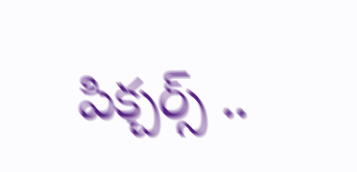పిక్చర్స్ ..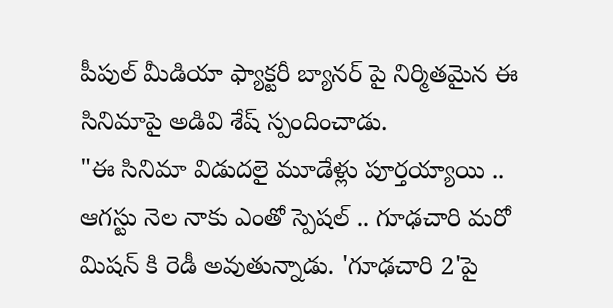పీపుల్ మీడియా ఫ్యాక్టరీ బ్యానర్ పై నిర్మితమైన ఈ సినిమాపై అడివి శేష్ స్పందించాడు.
"ఈ సినిమా విడుదలై మూడేళ్లు పూర్తయ్యాయి .. ఆగస్టు నెల నాకు ఎంతో స్పెషల్ .. గూఢచారి మరో మిషన్ కి రెడీ అవుతున్నాడు. 'గూఢచారి 2'పై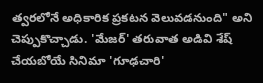త్వరలోనే అధికారిక ప్రకటన వెలువడనుంది" అని చెప్పుకొచ్చాడు. 'మేజర్' తరువాత అడివి శేష్ చేయబోయే సినిమా 'గూఢచారి'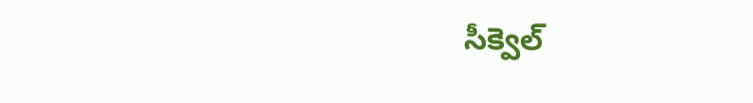సీక్వెల్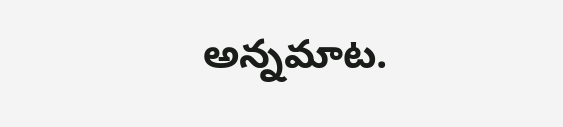అన్నమాట.